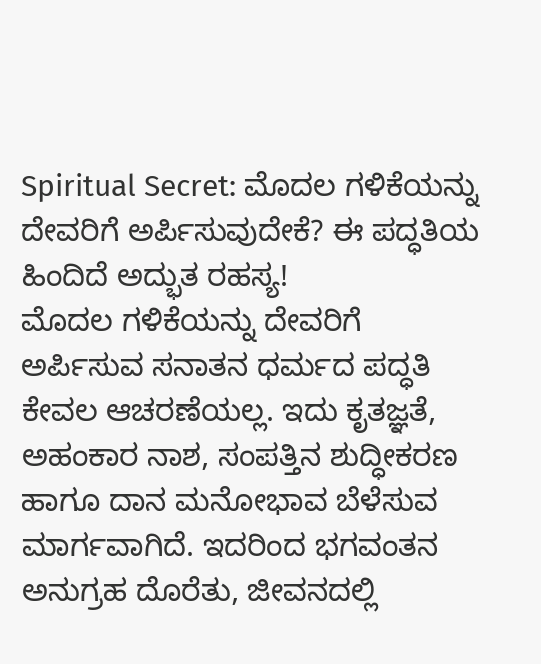Spiritual Secret: ಮೊದಲ ಗಳಿಕೆಯನ್ನು ದೇವರಿಗೆ ಅರ್ಪಿಸುವುದೇಕೆ? ಈ ಪದ್ಧತಿಯ ಹಿಂದಿದೆ ಅದ್ಭುತ ರಹಸ್ಯ!
ಮೊದಲ ಗಳಿಕೆಯನ್ನು ದೇವರಿಗೆ ಅರ್ಪಿಸುವ ಸನಾತನ ಧರ್ಮದ ಪದ್ಧತಿ ಕೇವಲ ಆಚರಣೆಯಲ್ಲ. ಇದು ಕೃತಜ್ಞತೆ, ಅಹಂಕಾರ ನಾಶ, ಸಂಪತ್ತಿನ ಶುದ್ಧೀಕರಣ ಹಾಗೂ ದಾನ ಮನೋಭಾವ ಬೆಳೆಸುವ ಮಾರ್ಗವಾಗಿದೆ. ಇದರಿಂದ ಭಗವಂತನ ಅನುಗ್ರಹ ದೊರೆತು, ಜೀವನದಲ್ಲಿ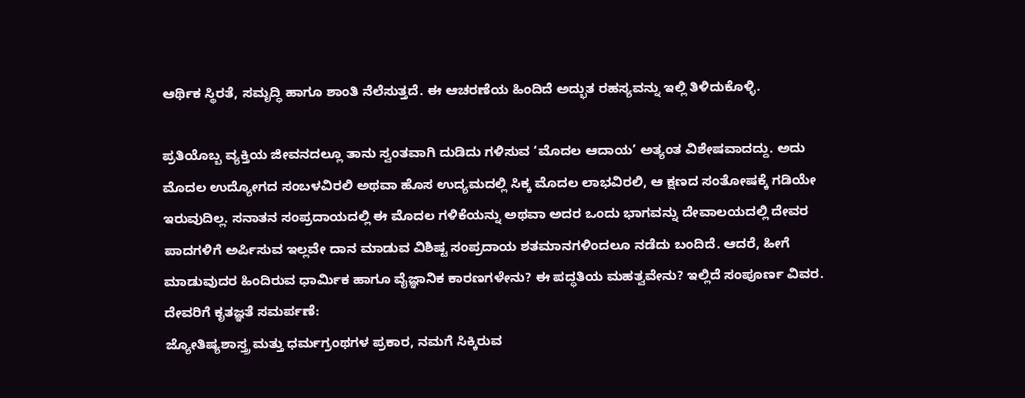ಆರ್ಥಿಕ ಸ್ಥಿರತೆ, ಸಮೃದ್ಧಿ ಹಾಗೂ ಶಾಂತಿ ನೆಲೆಸುತ್ತದೆ. ಈ ಆಚರಣೆಯ ಹಿಂದಿದೆ ಅದ್ಭುತ ರಹಸ್ಯವನ್ನು ಇಲ್ಲಿ ತಿಳಿದುಕೊಳ್ಳಿ.

ಪ್ರತಿಯೊಬ್ಬ ವ್ಯಕ್ತಿಯ ಜೀವನದಲ್ಲೂ ತಾನು ಸ್ವಂತವಾಗಿ ದುಡಿದು ಗಳಿಸುವ ‘ಮೊದಲ ಆದಾಯ’ ಅತ್ಯಂತ ವಿಶೇಷವಾದದ್ದು. ಅದು ಮೊದಲ ಉದ್ಯೋಗದ ಸಂಬಳವಿರಲಿ ಅಥವಾ ಹೊಸ ಉದ್ಯಮದಲ್ಲಿ ಸಿಕ್ಕ ಮೊದಲ ಲಾಭವಿರಲಿ, ಆ ಕ್ಷಣದ ಸಂತೋಷಕ್ಕೆ ಗಡಿಯೇ ಇರುವುದಿಲ್ಲ. ಸನಾತನ ಸಂಪ್ರದಾಯದಲ್ಲಿ ಈ ಮೊದಲ ಗಳಿಕೆಯನ್ನು ಅಥವಾ ಅದರ ಒಂದು ಭಾಗವನ್ನು ದೇವಾಲಯದಲ್ಲಿ ದೇವರ ಪಾದಗಳಿಗೆ ಅರ್ಪಿಸುವ ಇಲ್ಲವೇ ದಾನ ಮಾಡುವ ವಿಶಿಷ್ಟ ಸಂಪ್ರದಾಯ ಶತಮಾನಗಳಿಂದಲೂ ನಡೆದು ಬಂದಿದೆ. ಆದರೆ, ಹೀಗೆ ಮಾಡುವುದರ ಹಿಂದಿರುವ ಧಾರ್ಮಿಕ ಹಾಗೂ ವೈಜ್ಞಾನಿಕ ಕಾರಣಗಳೇನು? ಈ ಪದ್ಧತಿಯ ಮಹತ್ವವೇನು? ಇಲ್ಲಿದೆ ಸಂಪೂರ್ಣ ವಿವರ.
ದೇವರಿಗೆ ಕೃತಜ್ಞತೆ ಸಮರ್ಪಣೆ:
ಜ್ಯೋತಿಷ್ಯಶಾಸ್ತ್ರ ಮತ್ತು ಧರ್ಮಗ್ರಂಥಗಳ ಪ್ರಕಾರ, ನಮಗೆ ಸಿಕ್ಕಿರುವ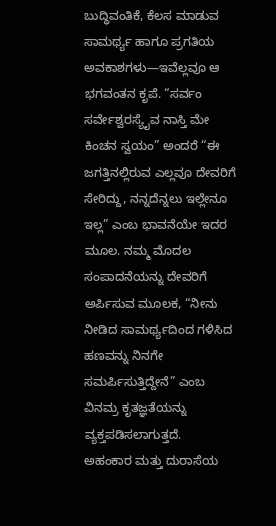ಬುದ್ಧಿವಂತಿಕೆ, ಕೆಲಸ ಮಾಡುವ ಸಾಮರ್ಥ್ಯ ಹಾಗೂ ಪ್ರಗತಿಯ ಅವಕಾಶಗಳು—ಇವೆಲ್ಲವೂ ಆ ಭಗವಂತನ ಕೃಪೆ. “ಸರ್ವಂ ಸರ್ವೇಶ್ವರಸ್ಯೈವ ನಾಸ್ತಿ ಮೇ ಕಿಂಚನ ಸ್ವಯಂ” ಅಂದರೆ “ಈ ಜಗತ್ತಿನಲ್ಲಿರುವ ಎಲ್ಲವೂ ದೇವರಿಗೆ ಸೇರಿದ್ದು, ನನ್ನದೆನ್ನಲು ಇಲ್ಲೇನೂ ಇಲ್ಲ” ಎಂಬ ಭಾವನೆಯೇ ಇದರ ಮೂಲ. ನಮ್ಮ ಮೊದಲ ಸಂಪಾದನೆಯನ್ನು ದೇವರಿಗೆ ಅರ್ಪಿಸುವ ಮೂಲಕ, “ನೀನು ನೀಡಿದ ಸಾಮರ್ಥ್ಯದಿಂದ ಗಳಿಸಿದ ಹಣವನ್ನು ನಿನಗೇ ಸಮರ್ಪಿಸುತ್ತಿದ್ದೇನೆ” ಎಂಬ ವಿನಮ್ರ ಕೃತಜ್ಞತೆಯನ್ನು ವ್ಯಕ್ತಪಡಿಸಲಾಗುತ್ತದೆ.
ಅಹಂಕಾರ ಮತ್ತು ದುರಾಸೆಯ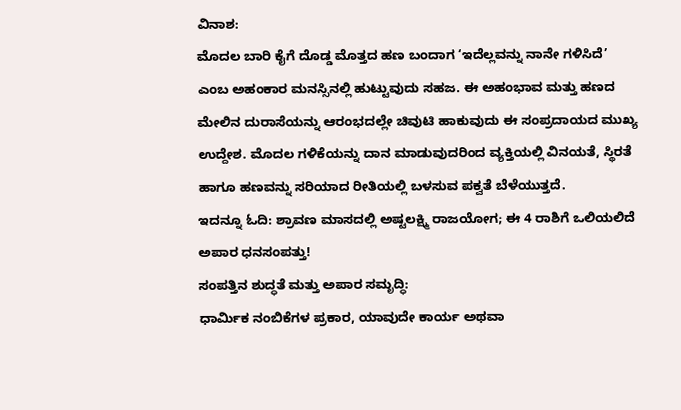ವಿನಾಶ:
ಮೊದಲ ಬಾರಿ ಕೈಗೆ ದೊಡ್ಡ ಮೊತ್ತದ ಹಣ ಬಂದಾಗ ‘ಇದೆಲ್ಲವನ್ನು ನಾನೇ ಗಳಿಸಿದೆ’ ಎಂಬ ಅಹಂಕಾರ ಮನಸ್ಸಿನಲ್ಲಿ ಹುಟ್ಟುವುದು ಸಹಜ. ಈ ಅಹಂಭಾವ ಮತ್ತು ಹಣದ ಮೇಲಿನ ದುರಾಸೆಯನ್ನು ಆರಂಭದಲ್ಲೇ ಚಿವುಟಿ ಹಾಕುವುದು ಈ ಸಂಪ್ರದಾಯದ ಮುಖ್ಯ ಉದ್ದೇಶ. ಮೊದಲ ಗಳಿಕೆಯನ್ನು ದಾನ ಮಾಡುವುದರಿಂದ ವ್ಯಕ್ತಿಯಲ್ಲಿ ವಿನಯತೆ, ಸ್ಥಿರತೆ ಹಾಗೂ ಹಣವನ್ನು ಸರಿಯಾದ ರೀತಿಯಲ್ಲಿ ಬಳಸುವ ಪಕ್ವತೆ ಬೆಳೆಯುತ್ತದೆ.
ಇದನ್ನೂ ಓದಿ: ಶ್ರಾವಣ ಮಾಸದಲ್ಲಿ ಅಷ್ಟಲಕ್ಷ್ಮಿ ರಾಜಯೋಗ; ಈ 4 ರಾಶಿಗೆ ಒಲಿಯಲಿದೆ ಅಪಾರ ಧನಸಂಪತ್ತು!
ಸಂಪತ್ತಿನ ಶುದ್ಧತೆ ಮತ್ತು ಅಪಾರ ಸಮೃದ್ಧಿ:
ಧಾರ್ಮಿಕ ನಂಬಿಕೆಗಳ ಪ್ರಕಾರ, ಯಾವುದೇ ಕಾರ್ಯ ಅಥವಾ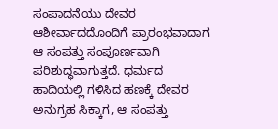ಸಂಪಾದನೆಯು ದೇವರ ಆಶೀರ್ವಾದದೊಂದಿಗೆ ಪ್ರಾರಂಭವಾದಾಗ ಆ ಸಂಪತ್ತು ಸಂಪೂರ್ಣವಾಗಿ ಪರಿಶುದ್ಧವಾಗುತ್ತದೆ. ಧರ್ಮದ ಹಾದಿಯಲ್ಲಿ ಗಳಿಸಿದ ಹಣಕ್ಕೆ ದೇವರ ಅನುಗ್ರಹ ಸಿಕ್ಕಾಗ, ಆ ಸಂಪತ್ತು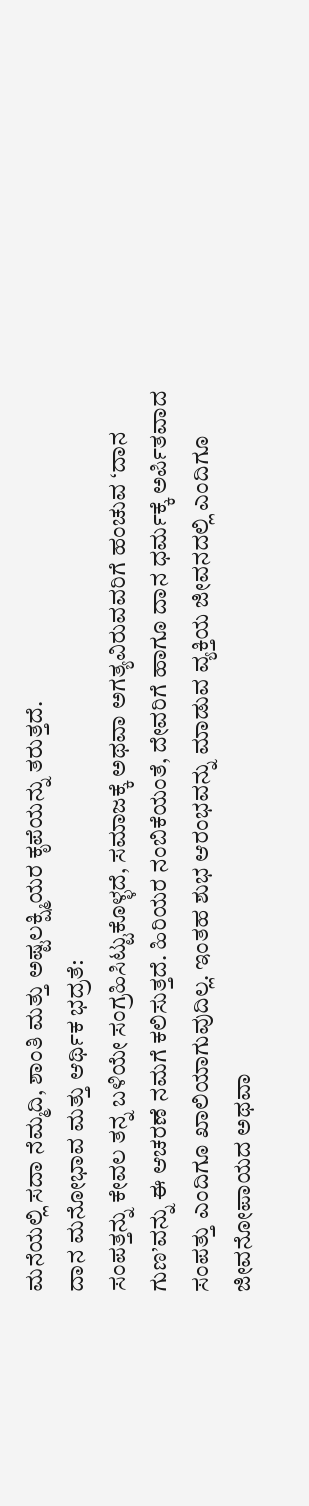ಮನೆಯಲ್ಲಿ ಸದಾ ನೆಮ್ಮದಿ, ಶಾಂತಿ ಮತ್ತು ಅಷ್ಟಲಕ್ಷ್ಮಿಯರ ಕೃಪೆಯನ್ನು ತರುತ್ತದೆ.
ದಾನ ಮನೋಭಾವ ಮತ್ತು ಆರ್ಥಿಕ ಭದ್ರತೆ:
ಸಂಪತ್ತನ್ನು ಕೇವಲ ತನ್ನ ಬಳಿಯೇ ಸಂಗ್ರಹಿಸಿಟ್ಟುಕೊಳ್ಳದೆ, ಸಮಾಜಕ್ಕೆ ಅಥವಾ ಅಗತ್ಯವಿರುವವರಿಗೆ ಹಂಚುವ ‘ದಾನ ಗುಣ’ವನ್ನು ಈ ಆಚರಣೆ ನಮಗೆ ಕಲಿಸುತ್ತದೆ. ಹಿರಿಯರ ನಂಬಿಕೆಯಂತೆ, ದೇವರಿಗೆ ಹಾಗೂ ದಾನ ಧರ್ಮಕ್ಕೆ ಅರ್ಪಿತವಾದ ಸಂಪತ್ತು ಎಂದಿಗೂ ಖಾಲಿಯಾಗುವುದಿಲ್ಲ. ಇಂತಹ ಶುಭ ಆರಂಭವನ್ನು ಮಾಡುವ ವ್ಯಕ್ತಿಯ ಜೀವನದಲ್ಲಿ ಎಂದಿಗೂ ಜೀವನೋಪಾಯದ ಅಥವಾ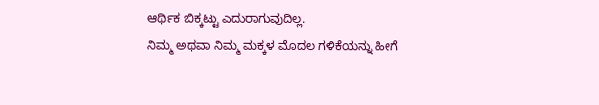ಆರ್ಥಿಕ ಬಿಕ್ಕಟ್ಟು ಎದುರಾಗುವುದಿಲ್ಲ.
ನಿಮ್ಮ ಅಥವಾ ನಿಮ್ಮ ಮಕ್ಕಳ ಮೊದಲ ಗಳಿಕೆಯನ್ನು ಹೀಗೆ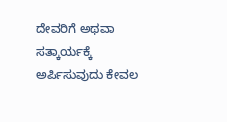ದೇವರಿಗೆ ಅಥವಾ ಸತ್ಕಾರ್ಯಕ್ಕೆ ಅರ್ಪಿಸುವುದು ಕೇವಲ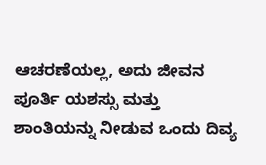ಆಚರಣೆಯಲ್ಲ, ಅದು ಜೀವನ ಪೂರ್ತಿ ಯಶಸ್ಸು ಮತ್ತು ಶಾಂತಿಯನ್ನು ನೀಡುವ ಒಂದು ದಿವ್ಯ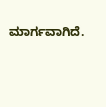ಮಾರ್ಗವಾಗಿದೆ.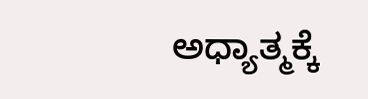ಅಧ್ಯಾತ್ಮಕ್ಕೆ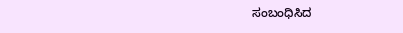ಸಂಬಂಧಿಸಿದ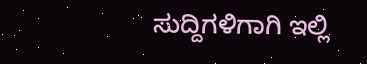ಸುದ್ದಿಗಳಿಗಾಗಿ ಇಲ್ಲಿ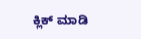ಕ್ಲಿಕ್ ಮಾಡಿ